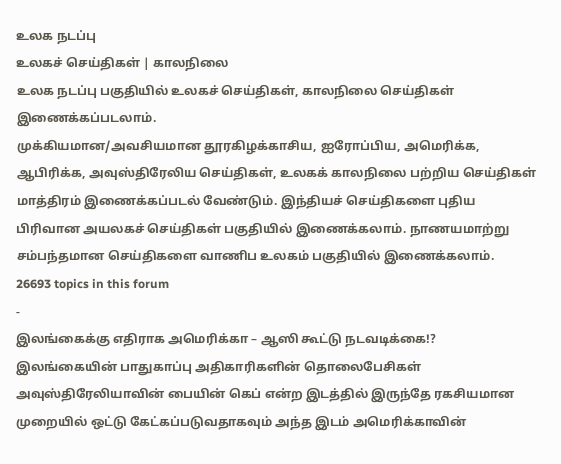உலக நடப்பு
உலகச் செய்திகள் | காலநிலை
உலக நடப்பு பகுதியில் உலகச் செய்திகள், காலநிலை செய்திகள் இணைக்கப்படலாம்.
முக்கியமான/அவசியமான தூரகிழக்காசிய, ஐரோப்பிய, அமெரிக்க, ஆபிரிக்க, அவுஸ்திரேலிய செய்திகள், உலகக் காலநிலை பற்றிய செய்திகள் மாத்திரம் இணைக்கப்படல் வேண்டும். இந்தியச் செய்திகளை புதிய பிரிவான அயலகச் செய்திகள் பகுதியில் இணைக்கலாம். நாணயமாற்று சம்பந்தமான செய்திகளை வாணிப உலகம் பகுதியில் இணைக்கலாம்.
26693 topics in this forum
-
இலங்கைக்கு எதிராக அமெரிக்கா – ஆஸி கூட்டு நடவடிக்கை!? இலங்கையின் பாதுகாப்பு அதிகாரிகளின் தொலைபேசிகள் அவுஸ்திரேலியாவின் பையின் கெப் என்ற இடத்தில் இருந்தே ரகசியமான முறையில் ஒட்டு கேட்கப்படுவதாகவும் அந்த இடம் அமெரிக்காவின்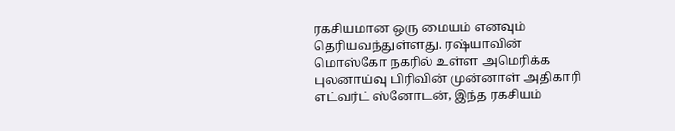ரகசியமான ஒரு மையம் எனவும் தெரியவந்துள்ளது. ரஷ்யாவின் மொஸ்கோ நகரில் உள்ள அமெரிக்க புலனாய்வு பிரிவின் முன்னாள் அதிகாரி எட்வர்ட் ஸ்னோடன், இந்த ரகசியம்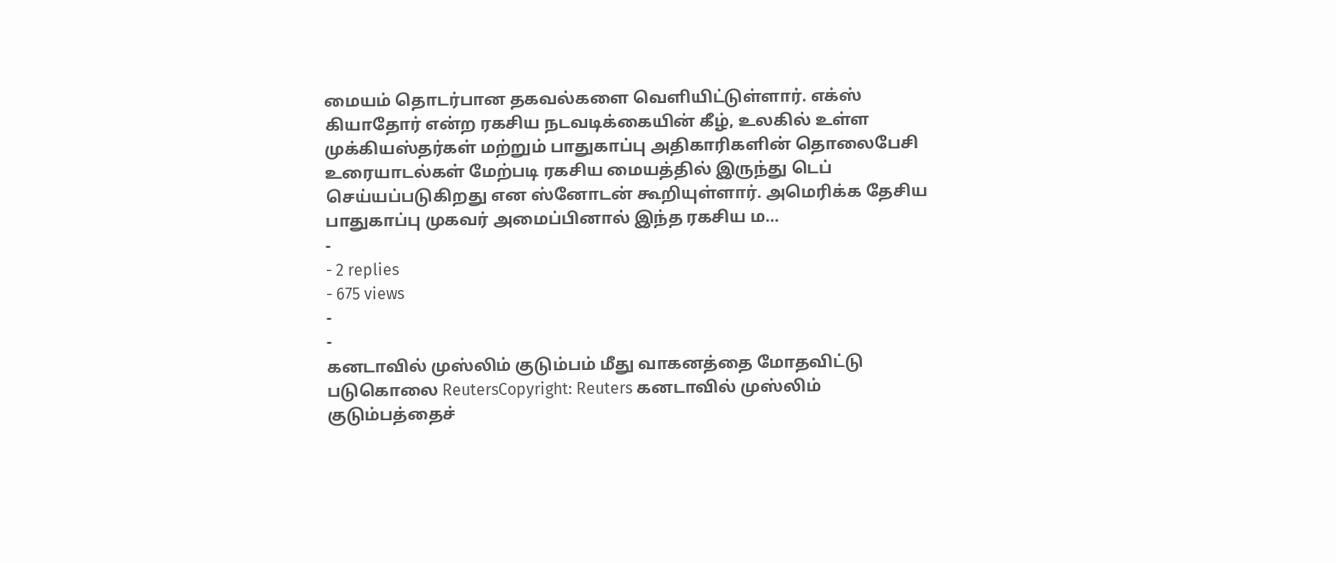மையம் தொடர்பான தகவல்களை வெளியிட்டுள்ளார். எக்ஸ் கியாதோர் என்ற ரகசிய நடவடிக்கையின் கீழ், உலகில் உள்ள முக்கியஸ்தர்கள் மற்றும் பாதுகாப்பு அதிகாரிகளின் தொலைபேசி உரையாடல்கள் மேற்படி ரகசிய மையத்தில் இருந்து டெப் செய்யப்படுகிறது என ஸ்னோடன் கூறியுள்ளார். அமெரிக்க தேசிய பாதுகாப்பு முகவர் அமைப்பினால் இந்த ரகசிய ம…
-
- 2 replies
- 675 views
-
-
கனடாவில் முஸ்லிம் குடும்பம் மீது வாகனத்தை மோதவிட்டு படுகொலை ReutersCopyright: Reuters கனடாவில் முஸ்லிம் குடும்பத்தைச்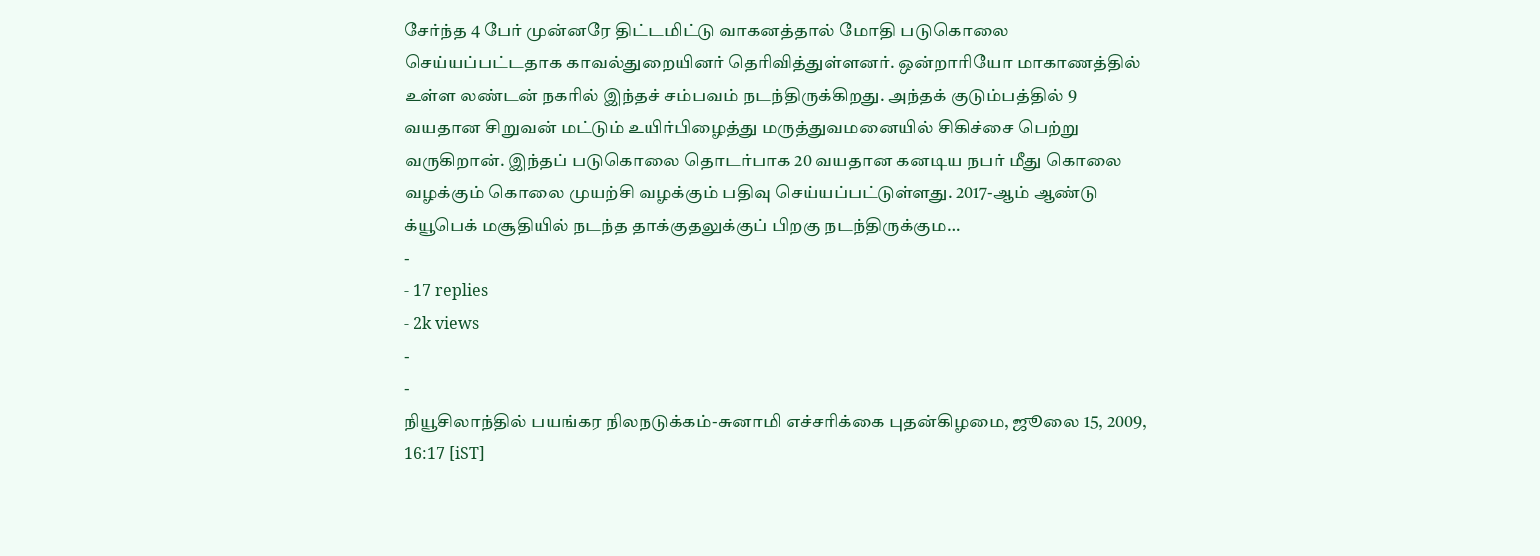சேர்ந்த 4 பேர் முன்னரே திட்டமிட்டு வாகனத்தால் மோதி படுகொலை செய்யப்பட்டதாக காவல்துறையினர் தெரிவித்துள்ளனர். ஒன்றாரியோ மாகாணத்தில் உள்ள லண்டன் நகரில் இந்தச் சம்பவம் நடந்திருக்கிறது. அந்தக் குடும்பத்தில் 9 வயதான சிறுவன் மட்டும் உயிர்பிழைத்து மருத்துவமனையில் சிகிச்சை பெற்று வருகிறான். இந்தப் படுகொலை தொடர்பாக 20 வயதான கனடிய நபர் மீது கொலை வழக்கும் கொலை முயற்சி வழக்கும் பதிவு செய்யப்பட்டுள்ளது. 2017-ஆம் ஆண்டு க்யூபெக் மசூதியில் நடந்த தாக்குதலுக்குப் பிறகு நடந்திருக்கும…
-
- 17 replies
- 2k views
-
-
நியூசிலாந்தில் பயங்கர நிலநடுக்கம்-சுனாமி எச்சரிக்கை புதன்கிழமை, ஜூலை 15, 2009, 16:17 [iST]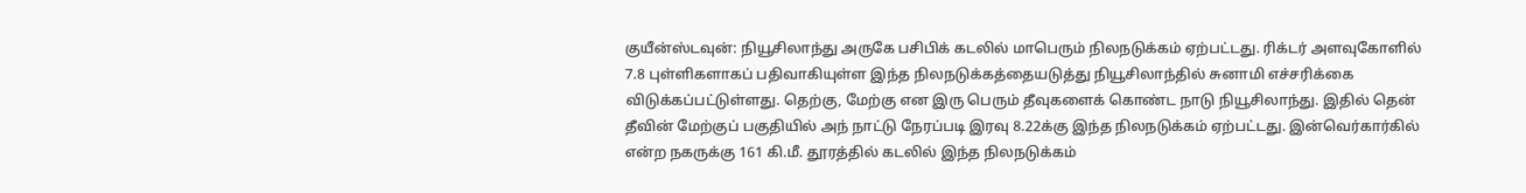குயீன்ஸ்டவுன்: நியூசிலாந்து அருகே பசிபிக் கடலில் மாபெரும் நிலநடுக்கம் ஏற்பட்டது. ரிக்டர் அளவுகோளில் 7.8 புள்ளிகளாகப் பதிவாகியுள்ள இந்த நிலநடுக்கத்தையடுத்து நியூசிலாந்தில் சுனாமி எச்சரிக்கை விடுக்கப்பட்டுள்ளது. தெற்கு, மேற்கு என இரு பெரும் தீவுகளைக் கொண்ட நாடு நியூசிலாந்து. இதில் தென் தீவின் மேற்குப் பகுதியில் அந் நாட்டு நேரப்படி இரவு 8.22க்கு இந்த நிலநடுக்கம் ஏற்பட்டது. இன்வெர்கார்கில் என்ற நகருக்கு 161 கி.மீ. தூரத்தில் கடலில் இந்த நிலநடுக்கம்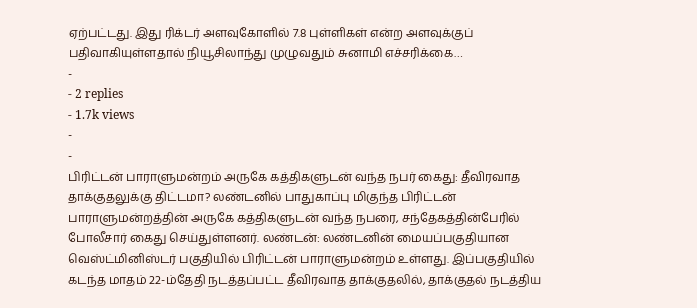ஏற்பட்டது. இது ரிக்டர் அளவுகோளில் 7.8 புள்ளிகள் என்ற அளவுக்குப் பதிவாகியுள்ளதால் நியூசிலாந்து முழுவதும் சுனாமி எச்சரிக்கை…
-
- 2 replies
- 1.7k views
-
-
பிரிட்டன் பாராளுமன்றம் அருகே கத்திகளுடன் வந்த நபர் கைது: தீவிரவாத தாக்குதலுக்கு திட்டமா? லண்டனில் பாதுகாப்பு மிகுந்த பிரிட்டன் பாராளுமன்றத்தின் அருகே கத்திகளுடன் வந்த நபரை, சந்தேகத்தின்பேரில் போலீசார் கைது செய்துள்ளனர். லண்டன்: லண்டனின் மையப்பகுதியான வெஸ்ட்மினிஸ்டர் பகுதியில் பிரிட்டன் பாராளுமன்றம் உள்ளது. இப்பகுதியில் கடந்த மாதம் 22-ம்தேதி நடத்தப்பட்ட தீவிரவாத தாக்குதலில், தாக்குதல் நடத்திய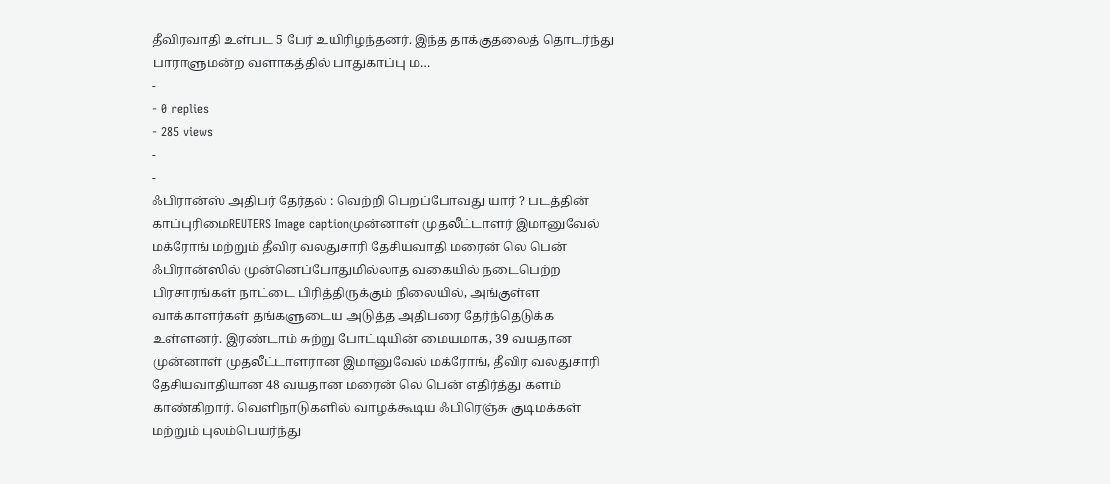தீவிரவாதி உள்பட 5 பேர் உயிரிழந்தனர். இந்த தாக்குதலைத் தொடர்ந்து பாராளுமன்ற வளாகத்தில் பாதுகாப்பு ம…
-
- 0 replies
- 285 views
-
-
ஃபிரான்ஸ் அதிபர் தேர்தல் : வெற்றி பெறப்போவது யார் ? படத்தின் காப்புரிமைREUTERS Image captionமுன்னாள் முதலீட்டாளர் இமானுவேல் மக்ரோங் மற்றும் தீவிர வலதுசாரி தேசியவாதி மரைன் லெ பென் ஃபிரான்ஸில் முன்னெப்போதுமில்லாத வகையில் நடைபெற்ற பிரசாரங்கள் நாட்டை பிரித்திருக்கும் நிலையில், அங்குள்ள வாக்காளர்கள் தங்களுடைய அடுத்த அதிபரை தேர்ந்தெடுக்க உள்ளனர். இரண்டாம் சுற்று போட்டியின் மையமாக, 39 வயதான முன்னாள் முதலீட்டாளரான இமானுவேல் மக்ரோங், தீவிர வலதுசாரி தேசியவாதியான 48 வயதான மரைன் லெ பென் எதிர்த்து களம் காண்கிறார். வெளிநாடுகளில் வாழக்கூடிய ஃபிரெஞ்சு குடிமக்கள் மற்றும் புலம்பெயர்ந்து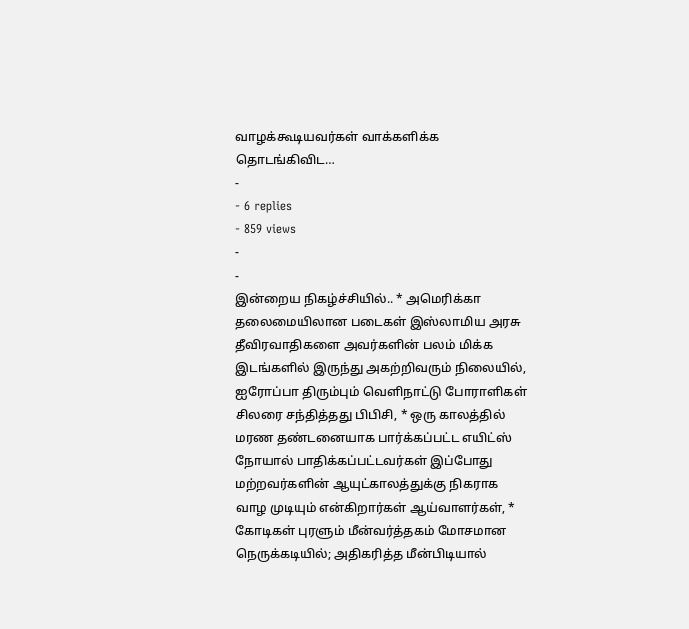வாழக்கூடியவர்கள் வாக்களிக்க தொடங்கிவிட…
-
- 6 replies
- 859 views
-
-
இன்றைய நிகழ்ச்சியில்.. * அமெரிக்கா தலைமையிலான படைகள் இஸ்லாமிய அரசு தீவிரவாதிகளை அவர்களின் பலம் மிக்க இடங்களில் இருந்து அகற்றிவரும் நிலையில், ஐரோப்பா திரும்பும் வெளிநாட்டு போராளிகள் சிலரை சந்தித்தது பிபிசி, * ஒரு காலத்தில் மரண தண்டனையாக பார்க்கப்பட்ட எயிட்ஸ் நோயால் பாதிக்கப்பட்டவர்கள் இப்போது மற்றவர்களின் ஆயுட்காலத்துக்கு நிகராக வாழ முடியும் என்கிறார்கள் ஆய்வாளர்கள், * கோடிகள் புரளும் மீன்வர்த்தகம் மோசமான நெருக்கடியில்; அதிகரித்த மீன்பிடியால்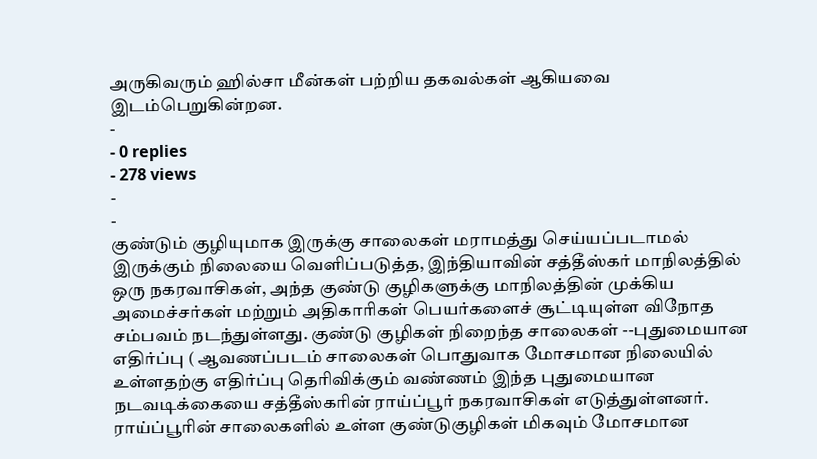அருகிவரும் ஹில்சா மீன்கள் பற்றிய தகவல்கள் ஆகியவை இடம்பெறுகின்றன.
-
- 0 replies
- 278 views
-
-
குண்டும் குழியுமாக இருக்கு சாலைகள் மராமத்து செய்யப்படாமல் இருக்கும் நிலையை வெளிப்படுத்த, இந்தியாவின் சத்தீஸ்கர் மாநிலத்தில் ஒரு நகரவாசிகள், அந்த குண்டு குழிகளுக்கு மாநிலத்தின் முக்கிய அமைச்சர்கள் மற்றும் அதிகாரிகள் பெயர்களைச் சூட்டியுள்ள விநோத சம்பவம் நடந்துள்ளது. குண்டு குழிகள் நிறைந்த சாலைகள் --புதுமையான எதிர்ப்பு ( ஆவணப்படம் சாலைகள் பொதுவாக மோசமான நிலையில் உள்ளதற்கு எதிர்ப்பு தெரிவிக்கும் வண்ணம் இந்த புதுமையான நடவடிக்கையை சத்தீஸ்கரின் ராய்ப்பூர் நகரவாசிகள் எடுத்துள்ளனர். ராய்ப்பூரின் சாலைகளில் உள்ள குண்டுகுழிகள் மிகவும் மோசமான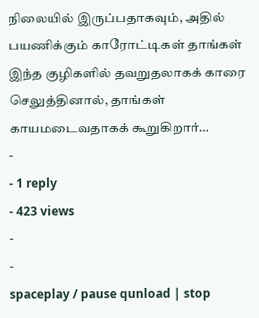நிலையில் இருப்பதாகவும், அதில் பயணிக்கும் காரோட்டிகள் தாங்கள் இந்த குழிகளில் தவறுதலாகக் காரை செலுத்தினால், தாங்கள் காயமடைவதாகக் கூறுகிறார்…
-
- 1 reply
- 423 views
-
-
spaceplay / pause qunload | stop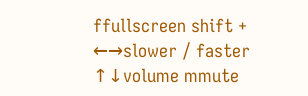ffullscreen shift + ←→slower / faster ↑↓volume mmute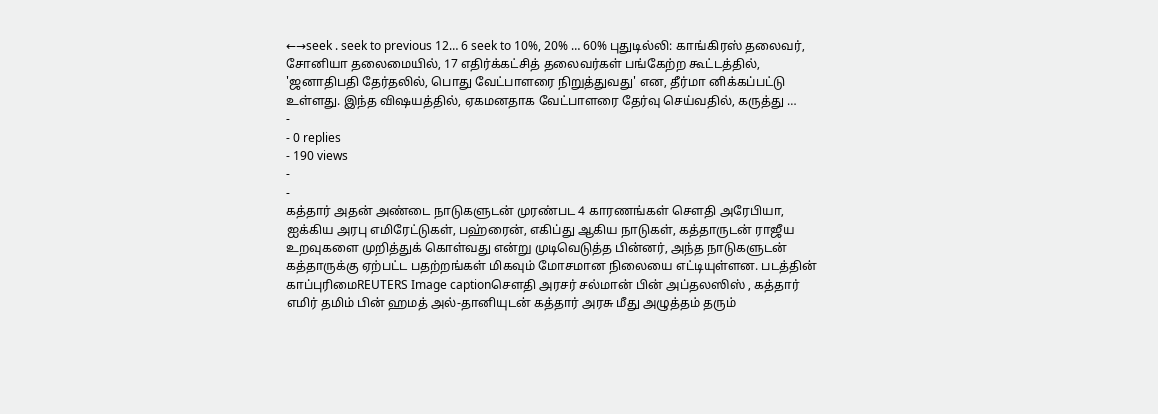←→seek . seek to previous 12… 6 seek to 10%, 20% … 60% புதுடில்லி: காங்கிரஸ் தலைவர், சோனியா தலைமையில், 17 எதிர்க்கட்சித் தலைவர்கள் பங்கேற்ற கூட்டத்தில், 'ஜனாதிபதி தேர்தலில், பொது வேட்பாளரை நிறுத்துவது' என, தீர்மா னிக்கப்பட்டு உள்ளது. இந்த விஷயத்தில், ஏகமனதாக வேட்பாளரை தேர்வு செய்வதில், கருத்து …
-
- 0 replies
- 190 views
-
-
கத்தார் அதன் அண்டை நாடுகளுடன் முரண்பட 4 காரணங்கள் சௌதி அரேபியா, ஐக்கிய அரபு எமிரேட்டுகள், பஹ்ரைன், எகிப்து ஆகிய நாடுகள், கத்தாருடன் ராஜீய உறவுகளை முறித்துக் கொள்வது என்று முடிவெடுத்த பின்னர், அந்த நாடுகளுடன் கத்தாருக்கு ஏற்பட்ட பதற்றங்கள் மிகவும் மோசமான நிலையை எட்டியுள்ளன. படத்தின் காப்புரிமைREUTERS Image captionசௌதி அரசர் சல்மான் பின் அப்தலஸிஸ் , கத்தார் எமிர் தமிம் பின் ஹமத் அல்-தானியுடன் கத்தார் அரசு மீது அழுத்தம் தரும்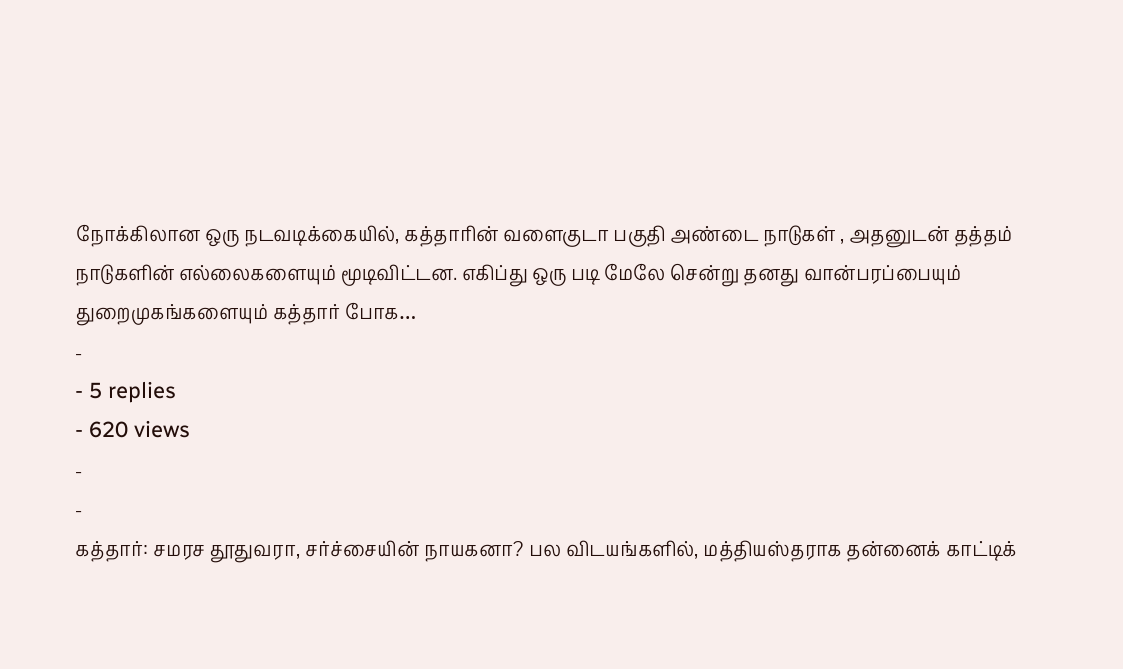நோக்கிலான ஒரு நடவடிக்கையில், கத்தாரின் வளைகுடா பகுதி அண்டை நாடுகள் , அதனுடன் தத்தம் நாடுகளின் எல்லைகளையும் மூடிவிட்டன. எகிப்து ஒரு படி மேலே சென்று தனது வான்பரப்பையும் துறைமுகங்களையும் கத்தார் போக…
-
- 5 replies
- 620 views
-
-
கத்தார்: சமரச தூதுவரா, சர்ச்சையின் நாயகனா? பல விடயங்களில், மத்தியஸ்தராக தன்னைக் காட்டிக்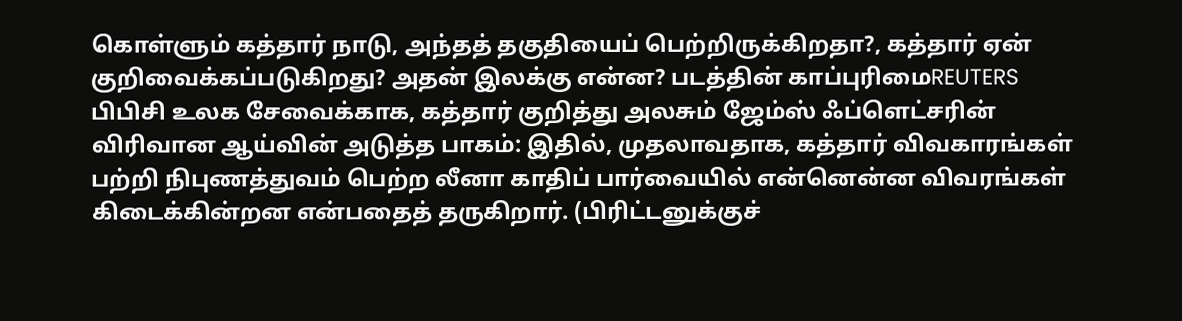கொள்ளும் கத்தார் நாடு, அந்தத் தகுதியைப் பெற்றிருக்கிறதா?, கத்தார் ஏன் குறிவைக்கப்படுகிறது? அதன் இலக்கு என்ன? படத்தின் காப்புரிமைREUTERS பிபிசி உலக சேவைக்காக, கத்தார் குறித்து அலசும் ஜேம்ஸ் ஃப்ளெட்சரின் விரிவான ஆய்வின் அடுத்த பாகம்: இதில், முதலாவதாக, கத்தார் விவகாரங்கள் பற்றி நிபுணத்துவம் பெற்ற லீனா காதிப் பார்வையில் என்னென்ன விவரங்கள் கிடைக்கின்றன என்பதைத் தருகிறார். (பிரிட்டனுக்குச்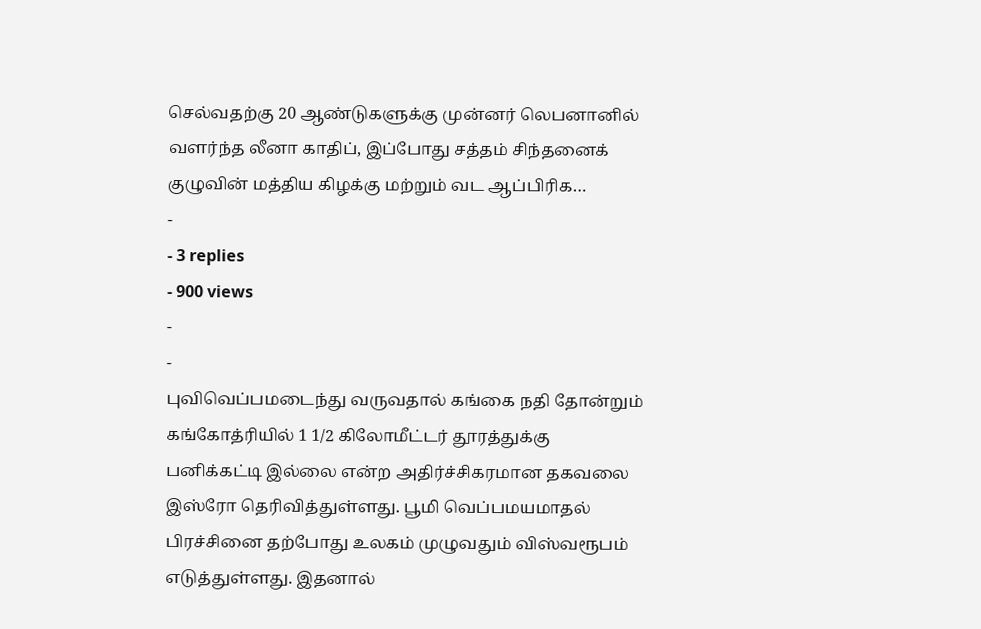செல்வதற்கு 20 ஆண்டுகளுக்கு முன்னர் லெபனானில் வளர்ந்த லீனா காதிப், இப்போது சத்தம் சிந்தனைக் குழுவின் மத்திய கிழக்கு மற்றும் வட ஆப்பிரிக…
-
- 3 replies
- 900 views
-
-
புவிவெப்பமடைந்து வருவதால் கங்கை நதி தோன்றும் கங்கோத்ரியில் 1 1/2 கிலோமீட்டர் தூரத்துக்கு பனிக்கட்டி இல்லை என்ற அதிர்ச்சிகரமான தகவலை இஸ்ரோ தெரிவித்துள்ளது. பூமி வெப்பமயமாதல் பிரச்சினை தற்போது உலகம் முழுவதும் விஸ்வரூபம் எடுத்துள்ளது. இதனால்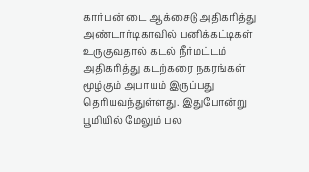கார்பன் டை ஆக்சைடு அதிகரித்து அண்டார்டிகாவில் பனிக்கட்டிகள் உருகுவதால் கடல் நீர்மட்டம் அதிகரித்து கடற்கரை நகரங்கள் மூழ்கும் அபாயம் இருப்பது தெரியவந்துள்ளது. இதுபோன்று பூமியில் மேலும் பல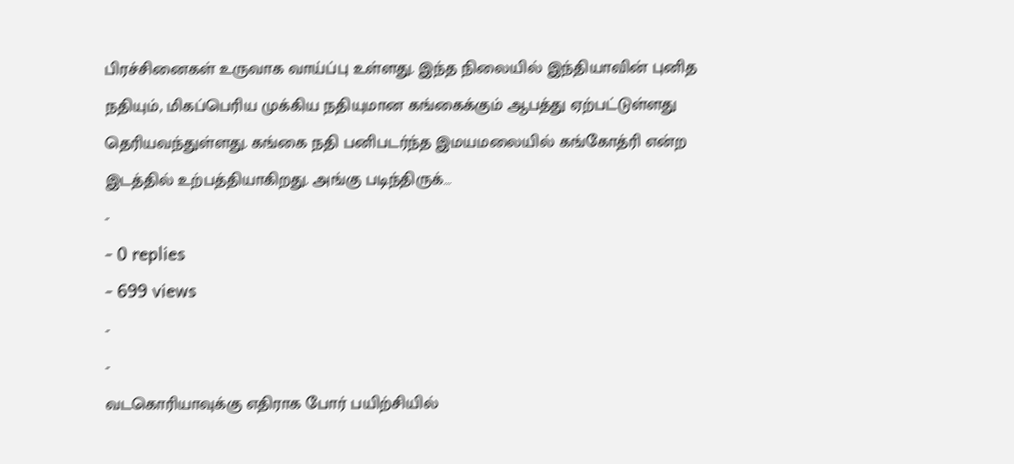பிரச்சினைகள் உருவாக வாய்ப்பு உள்ளது. இந்த நிலையில் இந்தியாவின் புனித நதியும், மிகப்பெரிய முக்கிய நதியுமான கங்கைக்கும் ஆபத்து ஏற்பட்டுள்ளது தெரியவந்துள்ளது. கங்கை நதி பனிபடர்ந்த இமயமலையில் கங்கோத்ரி என்ற இடத்தில் உற்பத்தியாகிறது. அங்கு படிந்திருக்…
-
- 0 replies
- 699 views
-
-
வடகொரியாவுக்கு எதிராக போர் பயிற்சியில்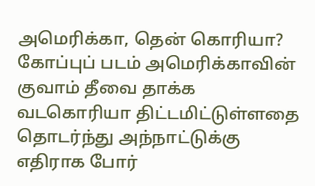அமெரிக்கா, தென் கொரியா? கோப்புப் படம் அமெரிக்காவின் குவாம் தீவை தாக்க வடகொரியா திட்டமிட்டுள்ளதை தொடர்ந்து அந்நாட்டுக்கு எதிராக போர்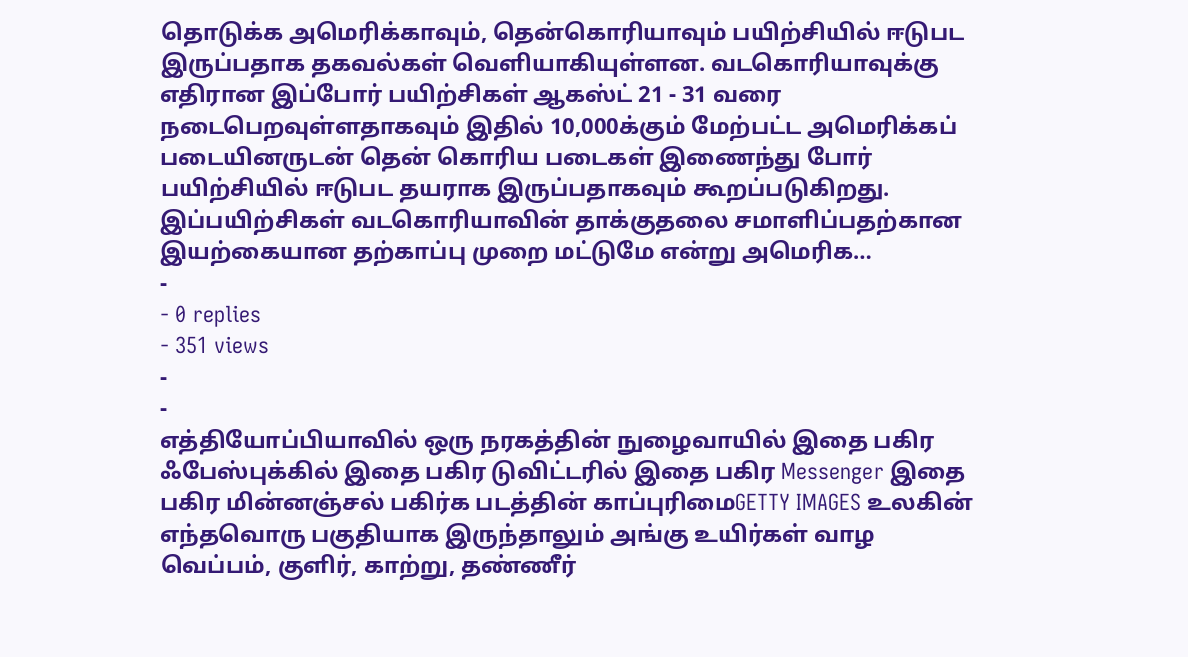தொடுக்க அமெரிக்காவும், தென்கொரியாவும் பயிற்சியில் ஈடுபட இருப்பதாக தகவல்கள் வெளியாகியுள்ளன. வடகொரியாவுக்கு எதிரான இப்போர் பயிற்சிகள் ஆகஸ்ட் 21 - 31 வரை நடைபெறவுள்ளதாகவும் இதில் 10,000க்கும் மேற்பட்ட அமெரிக்கப் படையினருடன் தென் கொரிய படைகள் இணைந்து போர் பயிற்சியில் ஈடுபட தயராக இருப்பதாகவும் கூறப்படுகிறது. இப்பயிற்சிகள் வடகொரியாவின் தாக்குதலை சமாளிப்பதற்கான இயற்கையான தற்காப்பு முறை மட்டுமே என்று அமெரிக…
-
- 0 replies
- 351 views
-
-
எத்தியோப்பியாவில் ஒரு நரகத்தின் நுழைவாயில் இதை பகிர ஃபேஸ்புக்கில் இதை பகிர டுவிட்டரில் இதை பகிர Messenger இதை பகிர மின்னஞ்சல் பகிர்க படத்தின் காப்புரிமைGETTY IMAGES உலகின் எந்தவொரு பகுதியாக இருந்தாலும் அங்கு உயிர்கள் வாழ வெப்பம், குளிர், காற்று, தண்ணீர்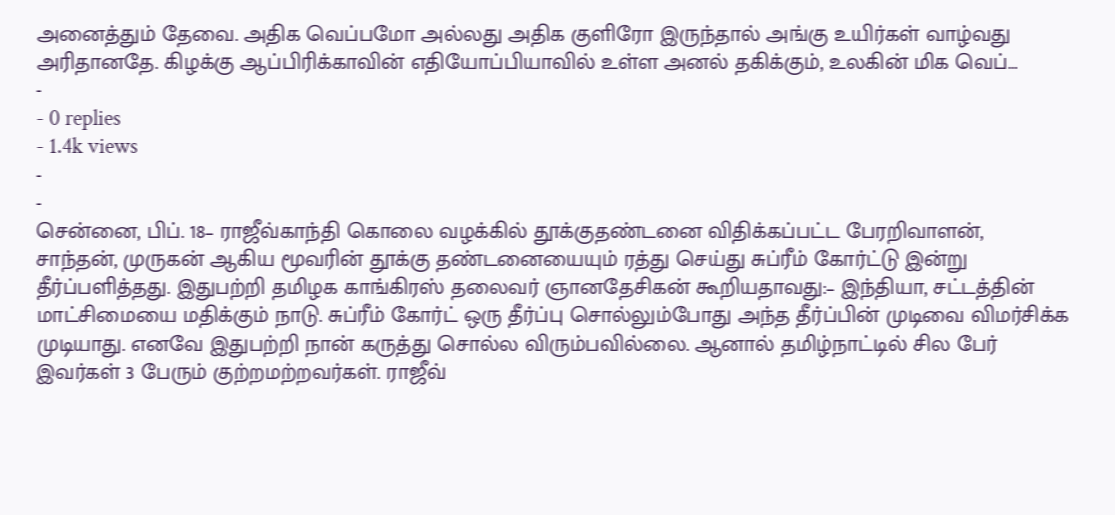அனைத்தும் தேவை. அதிக வெப்பமோ அல்லது அதிக குளிரோ இருந்தால் அங்கு உயிர்கள் வாழ்வது அரிதானதே. கிழக்கு ஆப்பிரிக்காவின் எதியோப்பியாவில் உள்ள அனல் தகிக்கும், உலகின் மிக வெப்…
-
- 0 replies
- 1.4k views
-
-
சென்னை, பிப். 18– ராஜீவ்காந்தி கொலை வழக்கில் தூக்குதண்டனை விதிக்கப்பட்ட பேரறிவாளன், சாந்தன், முருகன் ஆகிய மூவரின் தூக்கு தண்டனையையும் ரத்து செய்து சுப்ரீம் கோர்ட்டு இன்று தீர்ப்பளித்தது. இதுபற்றி தமிழக காங்கிரஸ் தலைவர் ஞானதேசிகன் கூறியதாவது:– இந்தியா, சட்டத்தின் மாட்சிமையை மதிக்கும் நாடு. சுப்ரீம் கோர்ட் ஒரு தீர்ப்பு சொல்லும்போது அந்த தீர்ப்பின் முடிவை விமர்சிக்க முடியாது. எனவே இதுபற்றி நான் கருத்து சொல்ல விரும்பவில்லை. ஆனால் தமிழ்நாட்டில் சில பேர் இவர்கள் 3 பேரும் குற்றமற்றவர்கள். ராஜீவ்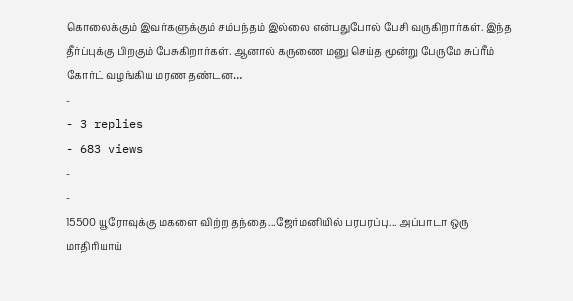கொலைக்கும் இவர்களுக்கும் சம்பந்தம் இல்லை என்பதுபோல் பேசி வருகிறார்கள். இந்த தீர்ப்புக்கு பிறகும் பேசுகிறார்கள். ஆனால் கருணை மனு செய்த மூன்று பேருமே சுப்ரீம் கோர்ட் வழங்கிய மரண தண்டன…
-
- 3 replies
- 683 views
-
-
15500 யூரோவுக்கு மகளை விற்ற தந்தை...ஜேர்மனியில் பரபரப்பு... அப்பாடா ஒரு மாதிரியாய்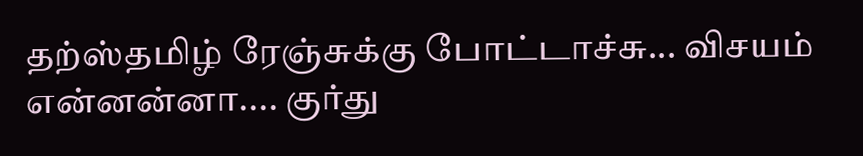தற்ஸ்தமிழ் ரேஞ்சுக்கு போட்டாச்சு... விசயம் என்னன்னா.... குர்து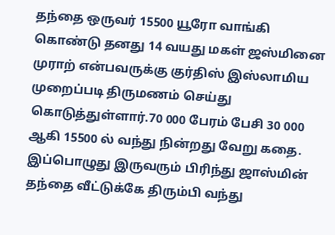தந்தை ஒருவர் 15500 யூரோ வாங்கி கொண்டு தனது 14 வயது மகள் ஜஸ்மினை முராற் என்பவருக்கு குர்திஸ் இஸ்லாமிய முறைப்படி திருமணம் செய்து கொடுத்துள்ளார்.70 000 பேரம் பேசி 30 000 ஆகி 15500 ல் வந்து நின்றது வேறு கதை. இப்பொழுது இருவரும் பிரிந்து ஜாஸ்மின் தந்தை வீட்டுக்கே திரும்பி வந்து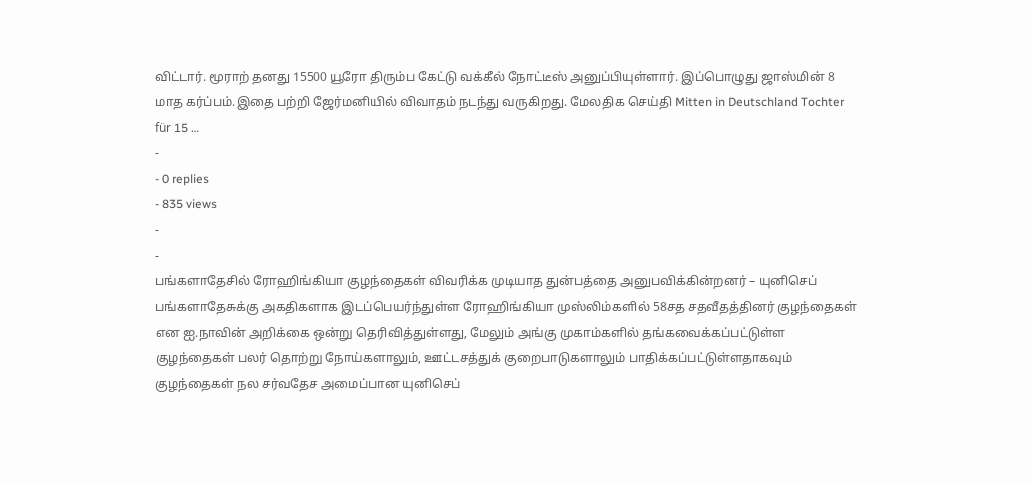விட்டார். மூராற் தனது 15500 யூரோ திரும்ப கேட்டு வக்கீல் நோட்டீஸ் அனுப்பியுள்ளார். இப்பொழுது ஜாஸ்மின் 8 மாத கர்ப்பம்.இதை பற்றி ஜேர்மனியில் விவாதம் நடந்து வருகிறது. மேலதிக செய்தி Mitten in Deutschland Tochter für 15 …
-
- 0 replies
- 835 views
-
-
பங்களாதேசில் ரோஹிங்கியா குழந்தைகள் விவரிக்க முடியாத துன்பத்தை அனுபவிக்கின்றனர் – யுனிசெப் பங்களாதேசுக்கு அகதிகளாக இடப்பெயர்ந்துள்ள ரோஹிங்கியா முஸ்லிம்களில் 58சத சதவீதத்தினர் குழந்தைகள் என ஐ.நாவின் அறிக்கை ஒன்று தெரிவித்துள்ளது, மேலும் அங்கு முகாம்களில் தங்கவைக்கப்பட்டுள்ள குழந்தைகள் பலர் தொற்று நோய்களாலும், ஊட்டசத்துக் குறைபாடுகளாலும் பாதிக்கப்பட்டுள்ளதாகவும் குழந்தைகள் நல சர்வதேச அமைப்பான யுனிசெப்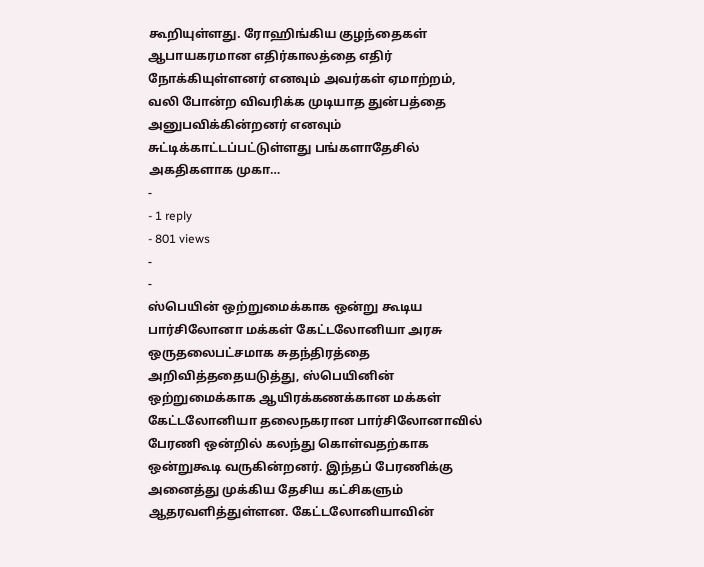கூறியுள்ளது. ரோஹிங்கிய குழந்தைகள் ஆபாயகரமான எதிர்காலத்தை எதிர் நோக்கியுள்ளனர் எனவும் அவர்கள் ஏமாற்றம், வலி போன்ற விவரிக்க முடியாத துன்பத்தை அனுபவிக்கின்றனர் எனவும் சுட்டிக்காட்டப்பட்டுள்ளது பங்களாதேசில் அகதிகளாக முகா…
-
- 1 reply
- 801 views
-
-
ஸ்பெயின் ஒற்றுமைக்காக ஒன்று கூடிய பார்சிலோனா மக்கள் கேட்டலோனியா அரசு ஒருதலைபட்சமாக சுதந்திரத்தை அறிவித்ததையடுத்து, ஸ்பெயினின் ஒற்றுமைக்காக ஆயிரக்கணக்கான மக்கள் கேட்டலோனியா தலைநகரான பார்சிலோனாவில் பேரணி ஒன்றில் கலந்து கொள்வதற்காக ஒன்றுகூடி வருகின்றனர். இந்தப் பேரணிக்கு அனைத்து முக்கிய தேசிய கட்சிகளும் ஆதரவளித்துள்ளன. கேட்டலோனியாவின்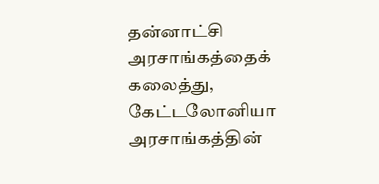தன்னாட்சி அரசாங்கத்தைக் கலைத்து, கேட்டலோனியா அரசாங்கத்தின்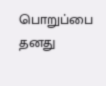பொறுப்பை தனது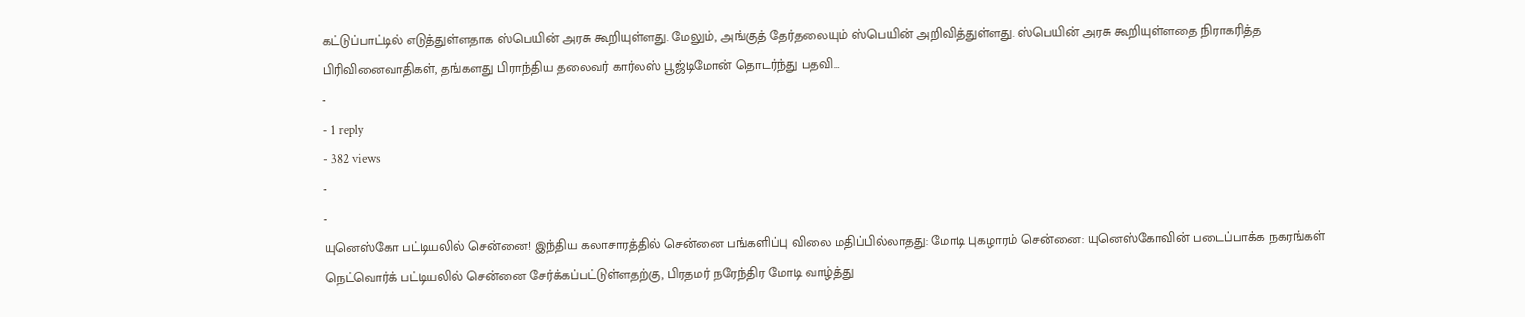கட்டுப்பாட்டில் எடுத்துள்ளதாக ஸ்பெயின் அரசு கூறியுள்ளது. மேலும், அங்குத் தேர்தலையும் ஸ்பெயின் அறிவித்துள்ளது. ஸ்பெயின் அரசு கூறியுள்ளதை நிராகரித்த பிரிவினைவாதிகள், தங்களது பிராந்திய தலைவர் கார்லஸ் பூஜ்டிமோன் தொடர்ந்து பதவி…
-
- 1 reply
- 382 views
-
-
யுனெஸ்கோ பட்டியலில் சென்னை! இந்திய கலாசாரத்தில் சென்னை பங்களிப்பு விலை மதிப்பில்லாதது: மோடி புகழாரம் சென்னை: யுனெஸ்கோவின் படைப்பாக்க நகரங்கள் நெட்வொர்க் பட்டியலில் சென்னை சேர்க்கப்பட்டுள்ளதற்கு, பிரதமர் நரேந்திர மோடி வாழ்த்து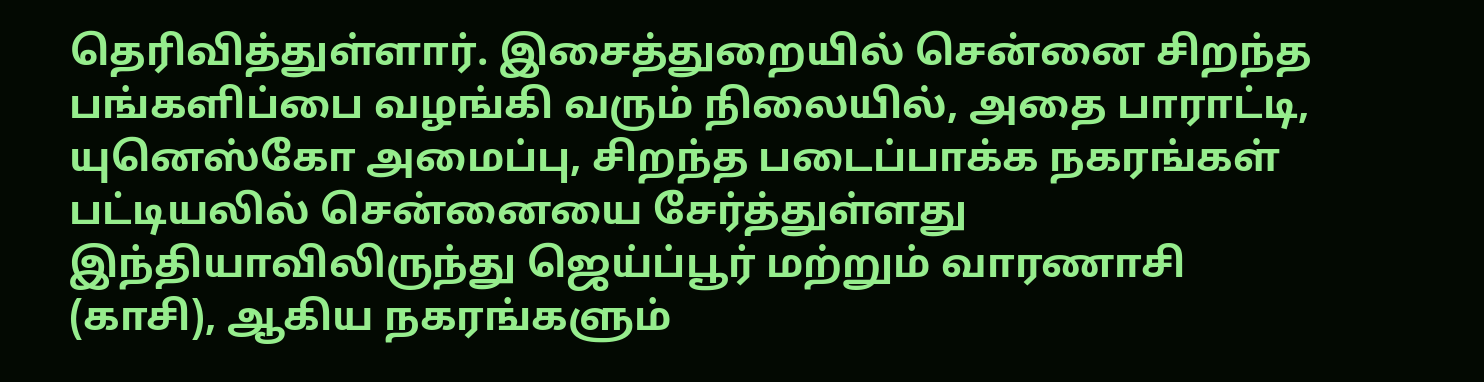தெரிவித்துள்ளார். இசைத்துறையில் சென்னை சிறந்த பங்களிப்பை வழங்கி வரும் நிலையில், அதை பாராட்டி, யுனெஸ்கோ அமைப்பு, சிறந்த படைப்பாக்க நகரங்கள் பட்டியலில் சென்னையை சேர்த்துள்ளது இந்தியாவிலிருந்து ஜெய்ப்பூர் மற்றும் வாரணாசி (காசி), ஆகிய நகரங்களும்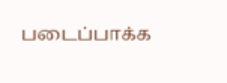படைப்பாக்க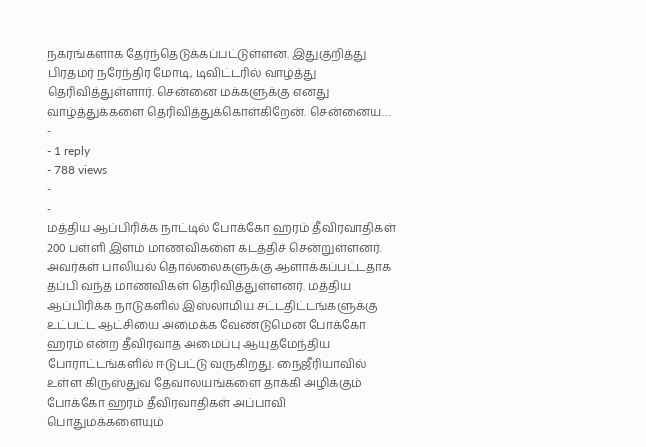நகரங்களாக தேர்ந்தெடுக்கப்பட்டுள்ளன. இதுகுறித்து பிரதமர் நரேந்திர மோடி, டிவிட்டரில் வாழ்த்து தெரிவித்துள்ளார். சென்னை மக்களுக்கு எனது வாழ்த்துக்களை தெரிவித்துக்கொள்கிறேன். சென்னைய…
-
- 1 reply
- 788 views
-
-
மத்திய ஆப்பிரிக்க நாட்டில் போக்கோ ஹரம் தீவிரவாதிகள் 200 பள்ளி இளம் மாணவிகளை கடத்திச் சென்றுள்ளனர். அவர்கள் பாலியல் தொல்லைகளுக்கு ஆளாக்கப்பட்டதாக தப்பி வந்த மாணவிகள் தெரிவித்துள்ளனர். மத்திய ஆப்பிரிக்க நாடுகளில் இஸ்லாமிய சட்டதிட்டங்களுக்கு உட்பட்ட ஆட்சியை அமைக்க வேண்டுமென போக்கோ ஹரம் என்ற தீவிரவாத அமைப்பு ஆயுதமேந்திய போராட்டங்களில் ஈடுபட்டு வருகிறது. நைஜீரியாவில் உள்ள கிருஸ்துவ தேவாலயங்களை தாக்கி அழிக்கும் போக்கோ ஹரம் தீவிரவாதிகள் அப்பாவி பொதுமக்களையும்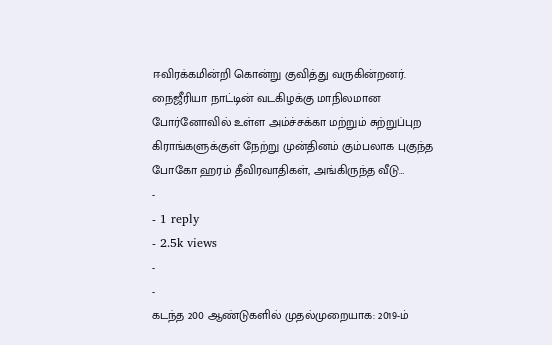ஈவிரக்கமின்றி கொன்று குவித்து வருகின்றனர். நைஜீரியா நாட்டின் வடகிழக்கு மாநிலமான போர்னோவில் உள்ள அம்ச்சக்கா மற்றும் சுற்றுப்புற கிராங்களுக்குள் நேற்று முன்தினம் கும்பலாக புகுந்த போகோ ஹரம் தீவிரவாதிகள், அங்கிருந்த வீடு…
-
- 1 reply
- 2.5k views
-
-
கடந்த 200 ஆண்டுகளில் முதல்முறையாக: 2019-ம்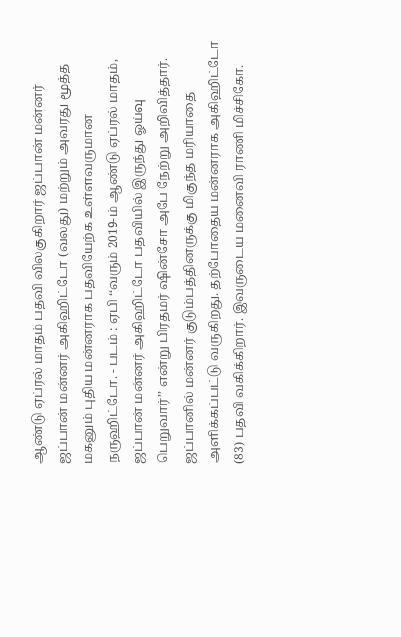ஆண்டு ஏப்ரல் மாதம் பதவி விலகுகிறார் ஜப்பான் மன்னர் ஜப்பான் மன்னர் அகிஹிட்டோ (வலது) மற்றும் அவரது மூத்த மகனும் புதிய மன்னராக பதவியேற்க உள்ளவருமான நருஹிட்டோ. - படம் : ஏபி ‘‘வரும் 2019-ம் ஆண்டு ஏப்ரல் மாதம், ஜப்பான் மன்னர் அகிஹிட்டோ பதவியில் இருந்து ஓய்வு பெறுவார்’’ என்று பிரதமர் ஷின்சோ அபே நேற்று அறிவித்தார். ஜப்பானில் மன்னர் குடும்பத்தினருக்கு மிகுந்த மரியாதை அளிக்கப்பட்டு வருகிறது. தற்போதைய மன்னராக அகிஹிட்டோ (83) பதவி வகிக்கிறார். இவருடைய மனைவி ராணி மிச்சிகோ.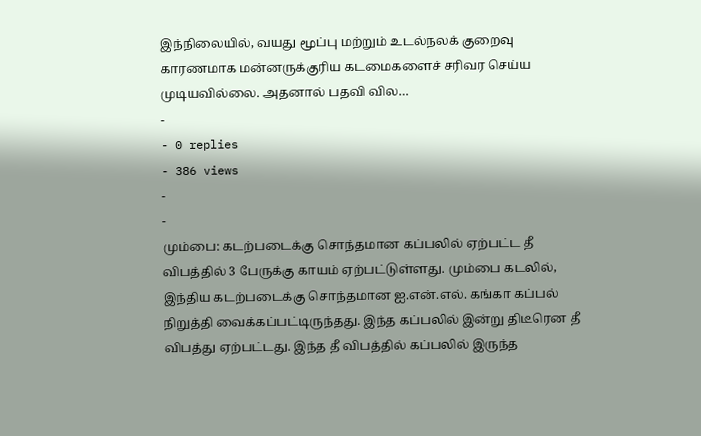இந்நிலையில், வயது மூப்பு மற்றும் உடல்நலக் குறைவு காரணமாக மன்னருக்குரிய கடமைகளைச் சரிவர செய்ய முடியவில்லை. அதனால் பதவி வில…
-
- 0 replies
- 386 views
-
-
மும்பை: கடற்படைக்கு சொந்தமான கப்பலில் ஏற்பட்ட தீ விபத்தில் 3 பேருக்கு காயம் ஏற்பட்டுள்ளது. மும்பை கடலில், இந்திய கடற்படைக்கு சொந்தமான ஐ.என்.எல். கங்கா கப்பல் நிறுத்தி வைக்கப்பட்டிருந்தது. இந்த கப்பலில் இன்று திடீரென தீ விபத்து ஏற்பட்டது. இந்த தீ விபத்தில் கப்பலில் இருந்த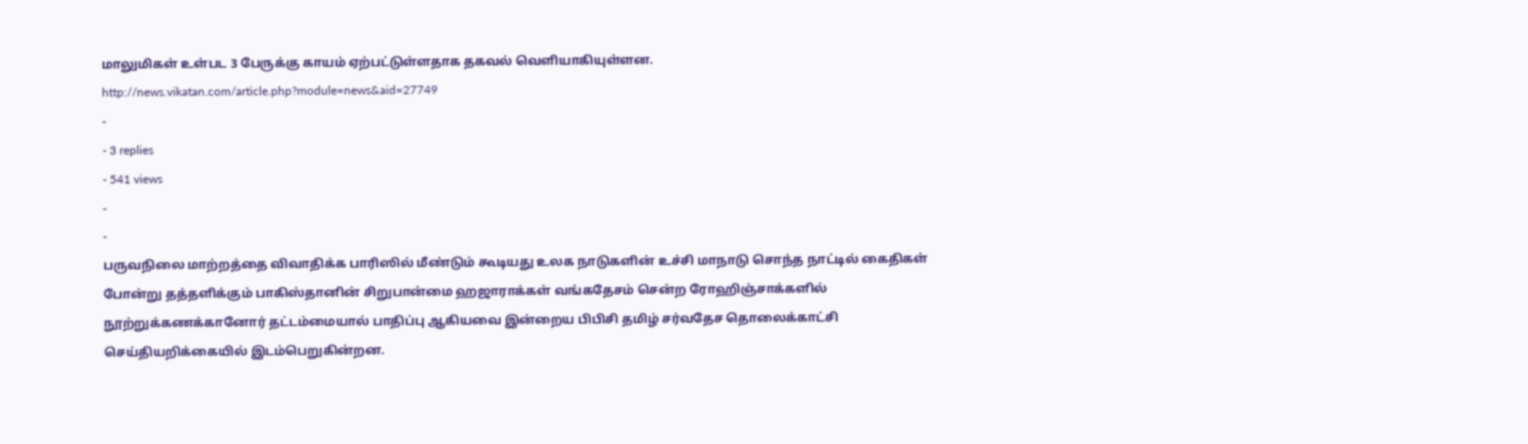மாலுமிகள் உள்பட 3 பேருக்கு காயம் ஏற்பட்டுள்ளதாக தகவல் வெளியாகியுள்ளன. http://news.vikatan.com/article.php?module=news&aid=27749
-
- 3 replies
- 541 views
-
-
பருவநிலை மாற்றத்தை விவாதிக்க பாரிஸில் மீண்டும் கூடியது உலக நாடுகளின் உச்சி மாநாடு சொந்த நாட்டில் கைதிகள் போன்று தத்தளிக்கும் பாகிஸ்தானின் சிறுபான்மை ஹஜாராக்கள் வங்கதேசம் சென்ற ரோஹிஞ்சாக்களில் நூற்றுக்கணக்கானோர் தட்டம்மையால் பாதிப்பு ஆகியவை இன்றைய பிபிசி தமிழ் சர்வதேச தொலைக்காட்சி செய்தியறிக்கையில் இடம்பெறுகின்றன.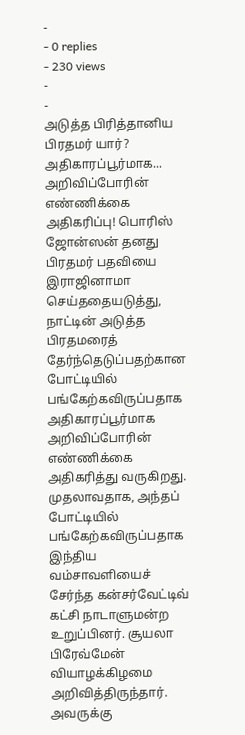-
- 0 replies
- 230 views
-
-
அடுத்த பிரித்தானிய பிரதமர் யார்? அதிகாரப்பூர்மாக... அறிவிப்போரின் எண்ணிக்கை அதிகரிப்பு! பொரிஸ் ஜோன்ஸன் தனது பிரதமர் பதவியை இராஜினாமா செய்ததையடுத்து, நாட்டின் அடுத்த பிரதமரைத் தேர்ந்தெடுப்பதற்கான போட்டியில் பங்கேற்கவிருப்பதாக அதிகாரப்பூர்மாக அறிவிப்போரின் எண்ணிக்கை அதிகரித்து வருகிறது. முதலாவதாக, அந்தப் போட்டியில் பங்கேற்கவிருப்பதாக இந்திய வம்சாவளியைச் சேர்ந்த கன்சர்வேட்டிவ் கட்சி நாடாளுமன்ற உறுப்பினர். சூயலா பிரேவ்மேன் வியாழக்கிழமை அறிவித்திருந்தார். அவருக்கு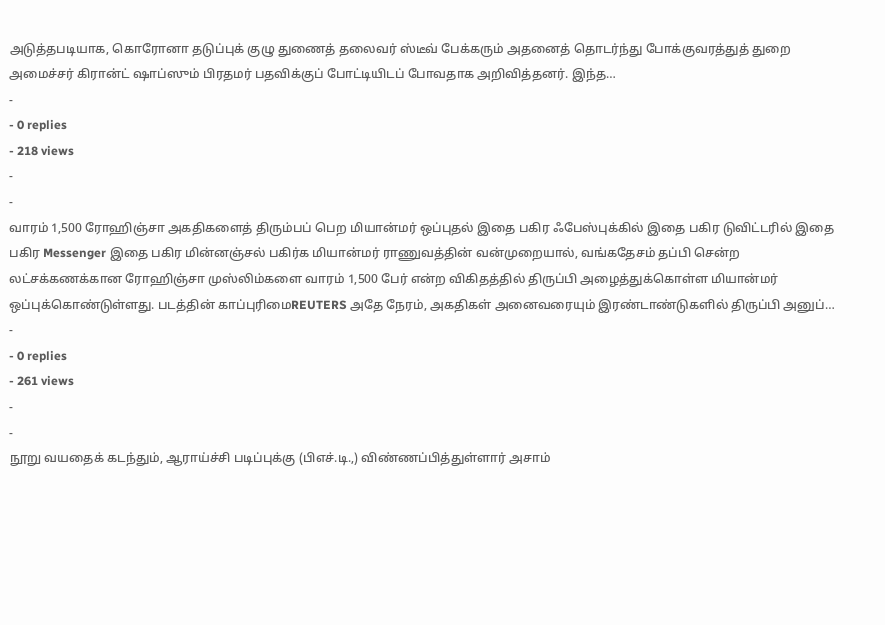அடுத்தபடியாக, கொரோனா தடுப்புக் குழு துணைத் தலைவர் ஸ்டீவ் பேக்கரும் அதனைத் தொடர்ந்து போக்குவரத்துத் துறை அமைச்சர் கிரான்ட் ஷாப்ஸும் பிரதமர் பதவிக்குப் போட்டியிடப் போவதாக அறிவித்தனர். இந்த…
-
- 0 replies
- 218 views
-
-
வாரம் 1,500 ரோஹிஞ்சா அகதிகளைத் திரும்பப் பெற மியான்மர் ஒப்புதல் இதை பகிர ஃபேஸ்புக்கில் இதை பகிர டுவிட்டரில் இதை பகிர Messenger இதை பகிர மின்னஞ்சல் பகிர்க மியான்மர் ராணுவத்தின் வன்முறையால், வங்கதேசம் தப்பி சென்ற லட்சக்கணக்கான ரோஹிஞ்சா முஸ்லிம்களை வாரம் 1,500 பேர் என்ற விகிதத்தில் திருப்பி அழைத்துக்கொள்ள மியான்மர் ஒப்புக்கொண்டுள்ளது. படத்தின் காப்புரிமைREUTERS அதே நேரம், அகதிகள் அனைவரையும் இரண்டாண்டுகளில் திருப்பி அனுப்…
-
- 0 replies
- 261 views
-
-
நூறு வயதைக் கடந்தும், ஆராய்ச்சி படிப்புக்கு (பிஎச்.டி.,) விண்ணப்பித்துள்ளார் அசாம்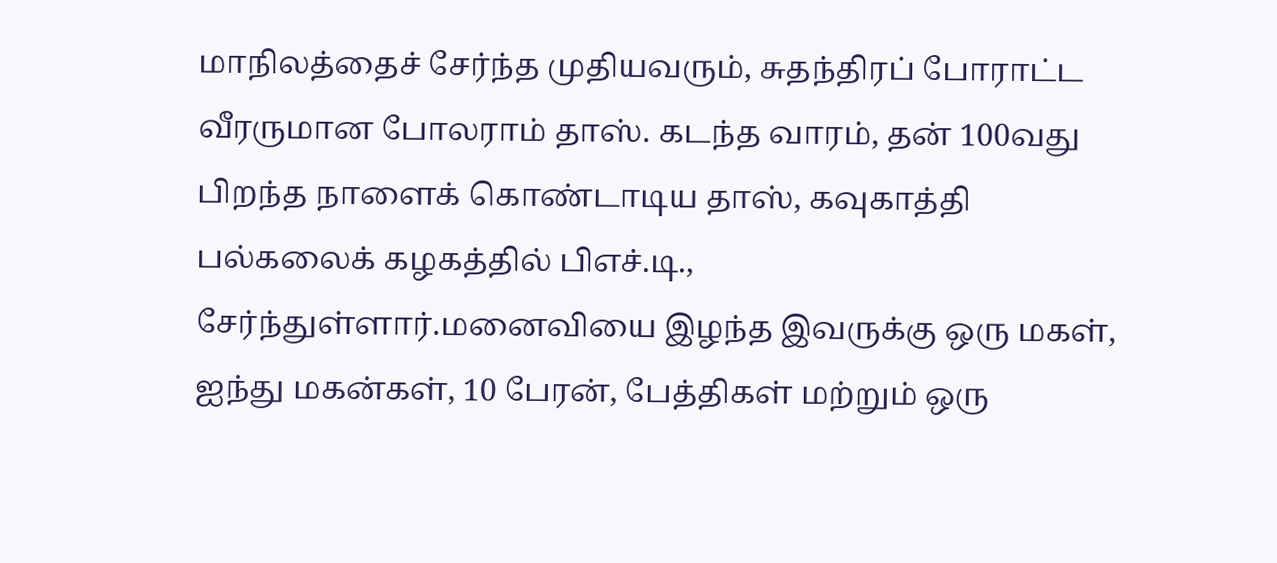மாநிலத்தைச் சேர்ந்த முதியவரும், சுதந்திரப் போராட்ட வீரருமான போலராம் தாஸ். கடந்த வாரம், தன் 100வது பிறந்த நாளைக் கொண்டாடிய தாஸ், கவுகாத்தி பல்கலைக் கழகத்தில் பிஎச்.டி., சேர்ந்துள்ளார்.மனைவியை இழந்த இவருக்கு ஒரு மகள், ஐந்து மகன்கள், 10 பேரன், பேத்திகள் மற்றும் ஒரு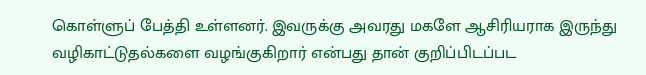கொள்ளுப் பேத்தி உள்ளனர். இவருக்கு அவரது மகளே ஆசிரியராக இருந்து வழிகாட்டுதல்களை வழங்குகிறார் என்பது தான் குறிப்பிடப்பட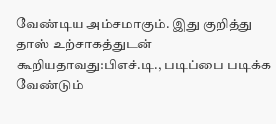வேண்டிய அம்சமாகும். இது குறித்து தாஸ் உற்சாகத்துடன் கூறியதாவது:பிஎச்.டி., படிப்பை படிக்க வேண்டும்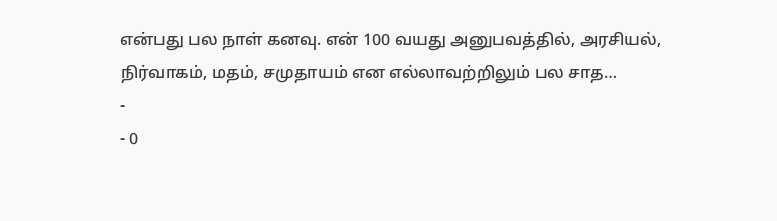என்பது பல நாள் கனவு. என் 100 வயது அனுபவத்தில், அரசியல், நிர்வாகம், மதம், சமுதாயம் என எல்லாவற்றிலும் பல சாத…
-
- 0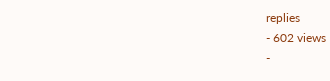replies
- 602 views
-